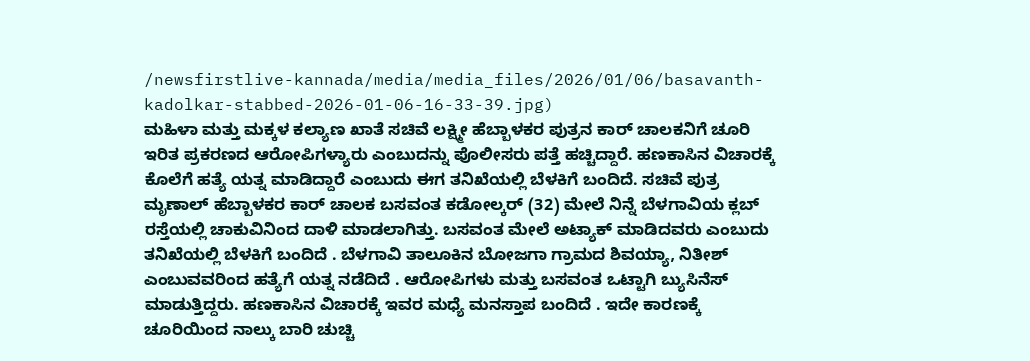/newsfirstlive-kannada/media/media_files/2026/01/06/basavanth-kadolkar-stabbed-2026-01-06-16-33-39.jpg)
ಮಹಿಳಾ ಮತ್ತು ಮಕ್ಕಳ ಕಲ್ಯಾಣ ಖಾತೆ ಸಚಿವೆ ಲಕ್ಷ್ಮೀ ಹೆಬ್ಬಾಳಕರ ಪುತ್ರನ ಕಾರ್ ಚಾಲಕನಿಗೆ ಚೂರಿ ಇರಿತ ಪ್ರಕರಣದ ಆರೋಪಿಗಳ್ಯಾರು ಎಂಬುದನ್ನು ಪೊಲೀಸರು ಪತ್ತೆ ಹಚ್ಚಿದ್ದಾರೆ. ಹಣಕಾಸಿನ ವಿಚಾರಕ್ಕೆ ಕೊಲೆಗೆ ಹತ್ಯೆ ಯತ್ನ ಮಾಡಿದ್ದಾರೆ ಎಂಬುದು ಈಗ ತನಿಖೆಯಲ್ಲಿ ಬೆಳಕಿಗೆ ಬಂದಿದೆ. ಸಚಿವೆ ಪುತ್ರ ಮೃಣಾಲ್ ಹೆಬ್ಬಾಳಕರ ಕಾರ್ ಚಾಲಕ ಬಸವಂತ ಕಡೋಲ್ಕರ್ (32) ಮೇಲೆ ನಿನ್ನೆ ಬೆಳಗಾವಿಯ ಕ್ಲಬ್ ರಸ್ತೆಯಲ್ಲಿ ಚಾಕುವಿನಿಂದ ದಾಳಿ ಮಾಡಲಾಗಿತ್ತು. ಬಸವಂತ ಮೇಲೆ ಅಟ್ಯಾಕ್ ಮಾಡಿದವರು ಎಂಬುದು ತನಿಖೆಯಲ್ಲಿ ಬೆಳಕಿಗೆ ಬಂದಿದೆ . ಬೆಳಗಾವಿ ತಾಲೂಕಿನ ಬೋಜಗಾ ಗ್ರಾಮದ ಶಿವಯ್ಯಾ, ನಿತೀಶ್ ಎಂಬುವವರಿಂದ ಹತ್ಯೆಗೆ ಯತ್ನ ನಡೆದಿದೆ . ಆರೋಪಿಗಳು ಮತ್ತು ಬಸವಂತ ಒಟ್ಟಾಗಿ ಬ್ಯುಸಿನೆಸ್ ಮಾಡುತ್ತಿದ್ದರು. ಹಣಕಾಸಿನ ವಿಚಾರಕ್ಕೆ ಇವರ ಮಧ್ಯೆ ಮನಸ್ತಾಪ ಬಂದಿದೆ . ಇದೇ ಕಾರಣಕ್ಕೆ ಚೂರಿಯಿಂದ ನಾಲ್ಕು ಬಾರಿ ಚುಚ್ಚಿ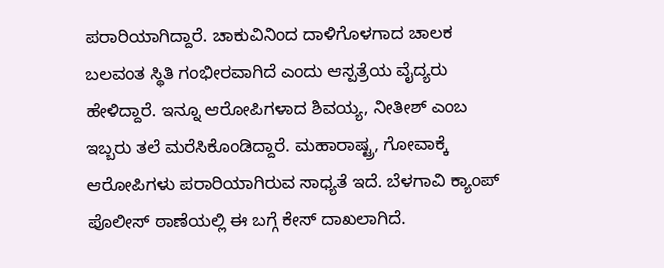ಪರಾರಿಯಾಗಿದ್ದಾರೆ. ಚಾಕುವಿನಿಂದ ದಾಳಿಗೊಳಗಾದ ಚಾಲಕ ಬಲವಂತ ಸ್ಥಿತಿ ಗಂಭೀರವಾಗಿದೆ ಎಂದು ಆಸ್ಪತ್ರೆಯ ವೈದ್ಯರು ಹೇಳಿದ್ದಾರೆ. ಇನ್ನೂ ಆರೋಪಿಗಳಾದ ಶಿವಯ್ಯ, ನೀತೀಶ್ ಎಂಬ ಇಬ್ಬರು ತಲೆ ಮರೆಸಿಕೊಂಡಿದ್ದಾರೆ. ಮಹಾರಾಷ್ಟ್ರ, ಗೋವಾಕ್ಕೆ ಆರೋಪಿಗಳು ಪರಾರಿಯಾಗಿರುವ ಸಾಧ್ಯತೆ ಇದೆ. ಬೆಳಗಾವಿ ಕ್ಯಾಂಪ್ ಪೊಲೀಸ್ ಠಾಣೆಯಲ್ಲಿ ಈ ಬಗ್ಗೆ ಕೇಸ್ ದಾಖಲಾಗಿದೆ.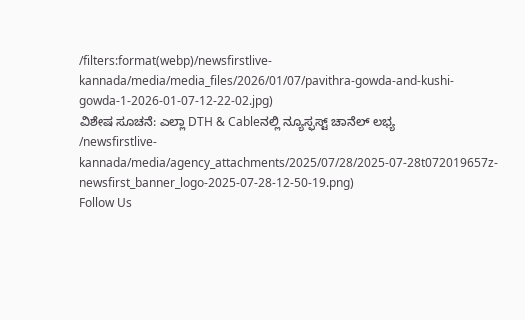/filters:format(webp)/newsfirstlive-kannada/media/media_files/2026/01/07/pavithra-gowda-and-kushi-gowda-1-2026-01-07-12-22-02.jpg)
ವಿಶೇಷ ಸೂಚನೆ: ಎಲ್ಲಾ DTH & Cableನಲ್ಲಿ ನ್ಯೂಸ್ಫಸ್ಟ್ ಚಾನೆಲ್ ಲಭ್ಯ
/newsfirstlive-kannada/media/agency_attachments/2025/07/28/2025-07-28t072019657z-newsfirst_banner_logo-2025-07-28-12-50-19.png)
Follow Us